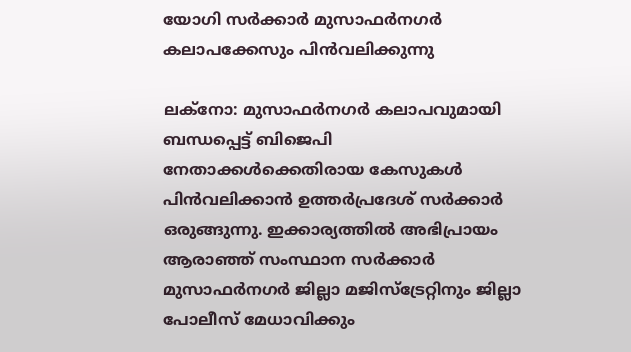യോഗി സര്‍ക്കാര്‍ മുസാഫര്‍നഗര്‍ കലാപക്കേസും പിന്‍വലിക്കുന്നു

ലക്നോ: മുസാഫര്‍നഗര്‍ കലാപവുമായി ബന്ധപ്പെട്ട് ബിജെപി നേതാക്കള്‍ക്കെതിരായ കേസുകള്‍ പിന്‍വലിക്കാന്‍ ഉത്തര്‍പ്രദേശ് സര്‍ക്കാര്‍ ഒരുങ്ങുന്നു. ഇക്കാര്യത്തില്‍ അഭിപ്രായം ആരാഞ്ഞ് സംസ്ഥാന സര്‍ക്കാര്‍ മുസാഫര്‍നഗര്‍ ജില്ലാ മജിസ്ട്രേറ്റിനും ജില്ലാ പോലീസ് മേധാവിക്കും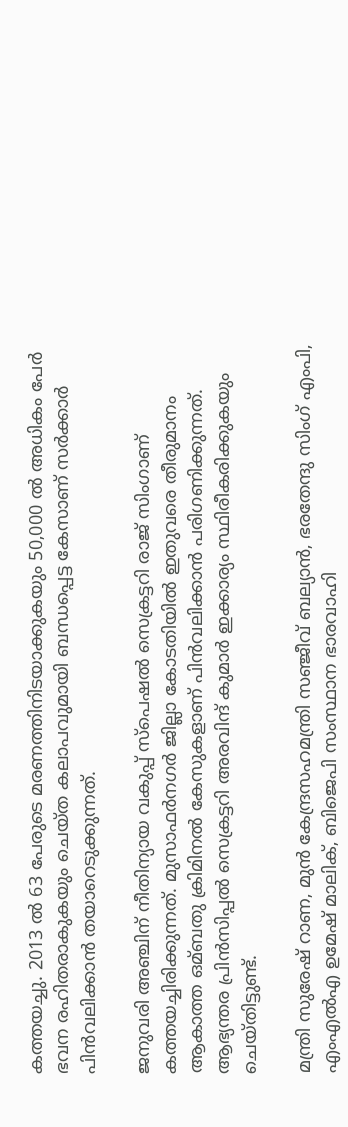കത്തയച്ചു. 2013 ല്‍ 63 പേരുടെ മരണത്തിനിടയാക്കുകയും 50,000 ല്‍ അധികം പേര്‍ ഭവന രഹിതരാകുകയും ചെയ്ത കലാപവുമായി ബന്ധപ്പെട്ട കേസാണ് സര്‍ക്കാര്‍ പിന്‍വലിക്കാന്‍ തയാറെടുക്കുന്നത്.

ജനുവരി അഞ്ചിന് നീതിന്യായ വകുപ്പ് സ്പെഷല്‍ സെക്രട്ടറി രാജ് സിംഗാണ് കത്തയച്ചിരിക്കുന്നത്. മുസാഫര്‍നഗര്‍ ജില്ലാ കോടതിയില്‍ ഇതുവരെ തീരുമാനം ആകാത്ത ഒമ്ബതു ക്രിമിനല്‍ കേസുകളാണ് പിന്‍വലിക്കാന്‍ പരിഗണിക്കുന്നത്. ആഭ്യന്തര പ്രിന്‍സിപ്പല്‍ സെക്രട്ടറി അരവിന്ദ് കുമാര്‍ ഇക്കാര്യം സ്ഥിരീകരിക്കുകയും ചെയ്തിട്ടുണ്ട്.

മന്ത്രി സുരേഷ് റാണ, മുന്‍ കേന്ദ്രസഹമന്ത്രി സഞ്ജീവ് ബല്യാന്‍, ഭരതേന്ദു സിംഗ് എംപി, എംഎല്‍എ ഉമേഷ് മാലിക്, ബിജെപി സംസ്ഥാന ഭാരവാഹി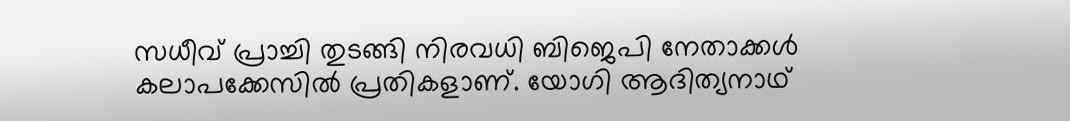സധീവ് പ്രാച്ചി തുടങ്ങി നിരവധി ബിജെപി നേതാക്കള്‍ കലാപക്കേസില്‍ പ്രതികളാണ്. യോഗി ആദിത്യനാഥ്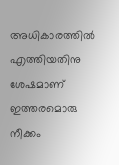അധികാരത്തില്‍ എത്തിയതിനു ശേഷമാണ് ഇത്തരമൊരു നീക്കം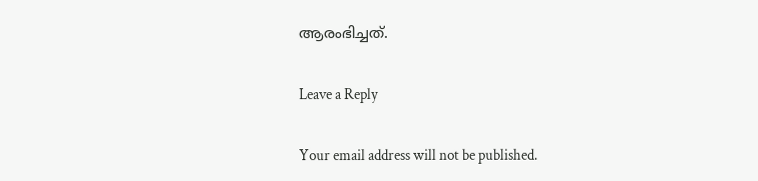ആരംഭിച്ചത്.

Leave a Reply

Your email address will not be published.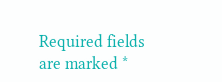Required fields are marked *